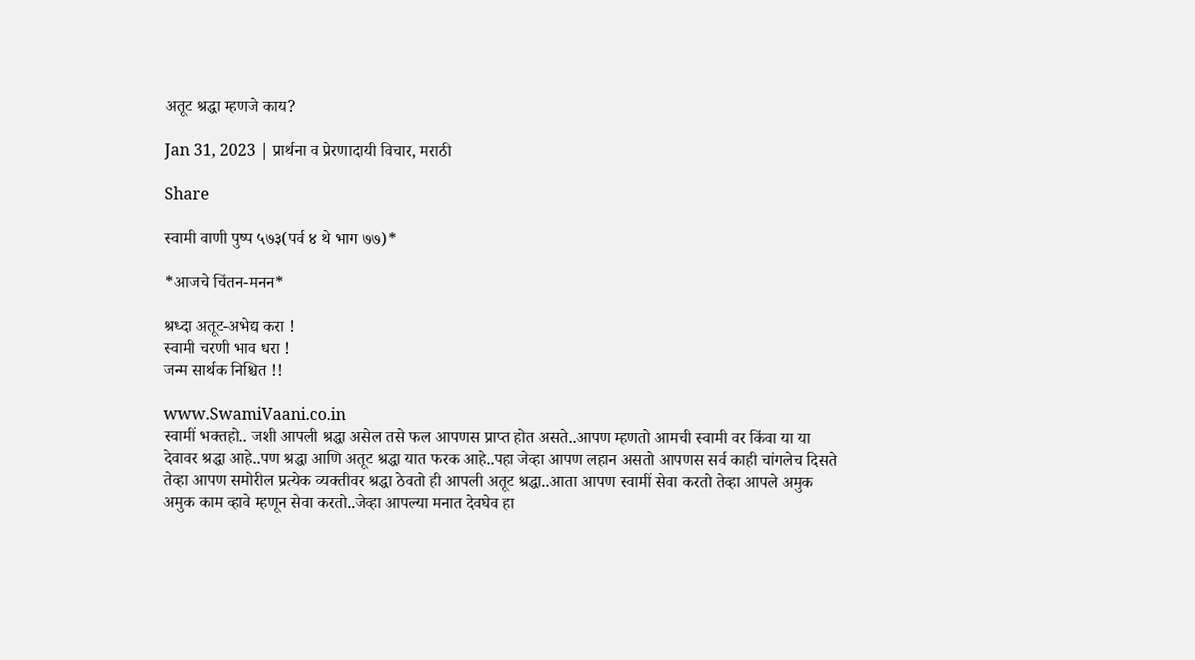अतूट श्रद्धा म्हणजे काय?

Jan 31, 2023 | प्रार्थना व प्रेरणादायी विचार, मराठी

Share

स्वामी वाणी पुष्प ५७३(पर्व ४ थे भाग ७७)*

*आजचे चिंतन-मनन*

श्रध्दा अतूट-अभेद्य करा !
स्वामी चरणी भाव धरा !
जन्म सार्थक निश्चित !!

www.SwamiVaani.co.in
स्वामीं भक्तहो.. जशी आपली श्रद्धा असेल तसे फल आपणस प्राप्त होत असते..आपण म्हणतो आमची स्वामी वर किंवा या या देवावर श्रद्धा आहे..पण श्रद्धा आणि अतूट श्रद्धा यात फरक आहे..पहा जेव्हा आपण लहान असतो आपणस सर्व काही चांगलेच दिसते तेव्हा आपण समोरील प्रत्येक व्यक्तीवर श्रद्धा ठेवतो ही आपली अतूट श्रद्धा..आता आपण स्वामीं सेवा करतो तेव्हा आपले अमुक अमुक काम व्हावे म्हणून सेवा करतो..जेव्हा आपल्या मनात देवघेव हा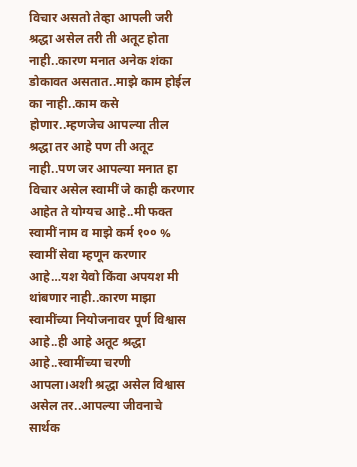विचार असतो तेव्हा आपली जरी श्रद्धा असेल तरी ती अतूट होता नाही..कारण मनात अनेक शंका डोकावत असतात..माझे काम होईल का नाही..काम कसे होणार..म्हणजेच आपल्या तील श्रद्धा तर आहे पण ती अतूट नाही..पण जर आपल्या मनात हा विचार असेल स्वामीं जे काही करणार आहेत ते योग्यच आहे..मी फक्त स्वामीं नाम व माझे कर्म १०० % स्वामीं सेवा म्हणून करणार आहे…यश येवो किंवा अपयश मी थांबणार नाही..कारण माझा स्वामींच्या नियोजनावर पूर्ण विश्वास आहे..ही आहे अतूट श्रद्धा आहे..स्वामींच्या चरणी आपला।अशी श्रद्धा असेल विश्वास असेल तर..आपल्या जीवनाचे सार्थक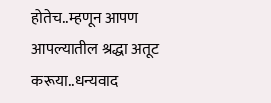होतेच..म्हणून आपण आपल्यातील श्रद्धा अतूट करूया..धन्यवाद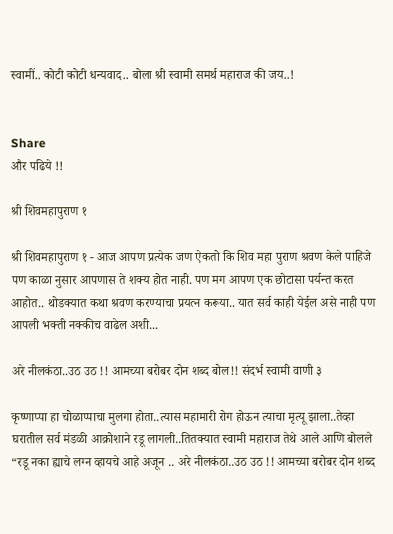स्वामीं.. कोटी कोटी धन्यवाद.. बोला श्री स्वामी समर्थ महाराज की जय..!


Share
और पढिये !!

श्री शिवमहापुराण १

श्री शिवमहापुराण १ - आज आपण प्रत्येक जण ऐकतो कि शिव महा पुराण श्रवण केले पाहिजे पण काळा नुसार आपणास ते शक्य होत नाही. पण मग आपण एक छोटासा पर्यन्त करत आहोत.. थोडक्यात कथा श्रवण करण्याचा प्रयत्न करूया.. यात सर्व काही येईल असे नाही पण आपली भक्ती नक्कीच वाढेल अशी...

अरे नीलकंठा..उठ उठ !! आमच्या बरोबर दोन शब्द बोल!! संदर्भ स्वामी वाणी ३

कृष्णाप्पा हा चोळाप्पाचा मुलगा होता..त्यास महामारी रोग होऊन त्याचा मृत्यू झाला..तेव्हा घरातील सर्व मंडळी आक्रोशाने रडू लागली..तितक्यात स्वामी महाराज तेथे आले आणि बोलले “रडू नका ह्याचे लग्न व्हायचे आहे अजून .. अरे नीलकंठा..उठ उठ !! आमच्या बरोबर दोन शब्द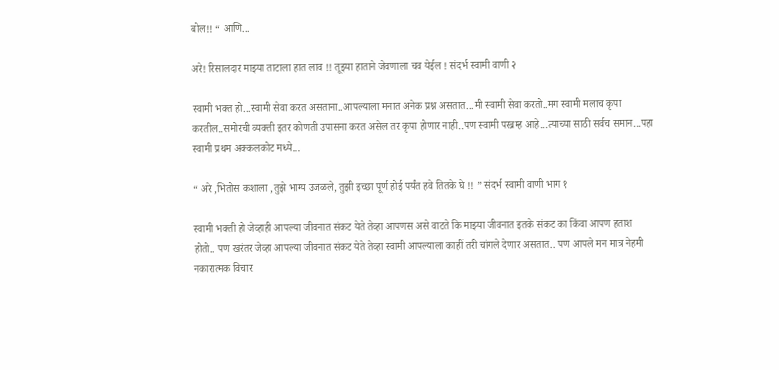बोल!! “ आणि...

अरे! रिसालदार माझ्या ताटाला हात लाव !! तूझ्या हाताने जेवणाला चव येईल ! संदर्भ स्वामी वाणी २

स्वामी भक्त हो...स्वामी सेवा करत असताना..आपल्याला मनात अनेक प्रश्न असतात...मी स्वामी सेवा करतो..मग स्वामी मलाच कृपा करतील..समोरची व्यक्ती इतर कोणती उपासना करत असेल तर कृपा होणार नाही..पण स्वामी परब्रम्ह आहे...त्याच्या साठी सर्वच समान...पहा स्वामी प्रथम अक्कलकोट मध्ये...

“ अरे ,भितोस कशाला ,तुझे भाग्य उजळले, तुझी इच्छा पूर्ण होई पर्यंत हवे तितके घे !! ” संदर्भ स्वामी वाणी भाग १

स्वामी भक्ती हो जेव्हाही आपल्या जीवनात संकट येते तेव्हा आपणस असे वाटते कि माझ्या जीवनात इतके संकट का किंवा आपण हताश होतो.. पण खरंतर जेव्हा आपल्या जीवनात संकट येते तेव्हा स्वामी आपल्याला काहीं तरी चांगले देणार असतात.. पण आपले मन मात्र नेहमी नकारात्मक विचार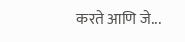करते आणि जे...